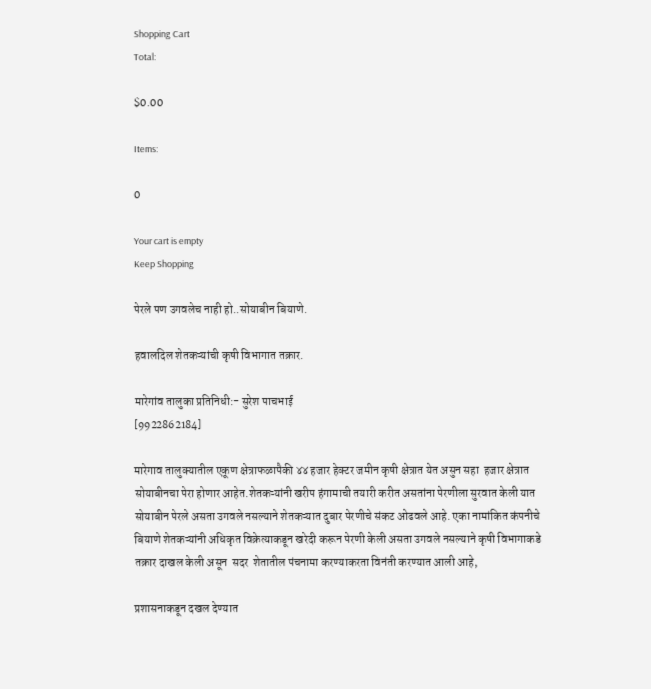Shopping Cart
Total:

$0.00

Items:

0

Your cart is empty
Keep Shopping

पेरले पण उगवलेच नाही हो..सोयाबीन बियाणे.

हवालदिल शेतकऱ्यांची कृषी विभागात तक्रार.

मारेगांव तालुका प्रतिनिधी:- सुरेश पाचभाई
[9922862184]

मारेगाव तालुक्यातील एकूण क्षेत्राफळापैकी ४४ हजार हेक्टर जमीन कृषी क्षेत्रात येत असुन सहा  हजार क्षेत्रात सोयाबीनचा पेरा होणार आहेत.शेतकऱ्यांनी खरीप हंगामाची तयारी करीत असतांना पेरणीला सुरवात केली यात सोयाबीन पेरले असता उगवले नसल्याने शेतकऱ्यात दुबार पेरणीचे संकट ओढवले आहे. एका नामांकित कंपनीचे बियाणे शेतकऱ्यांनी अधिकृत विक्रेत्याकडून खरेदी करून पेरणी केली असता उगवले नसल्याने कृषी विभागाकडे तक्रार दाखल केली असून  सदर  शेतातील पंचनामा करण्याकरता विनंती करण्यात आली आहे,

प्रशासनाकडून दखल देण्यात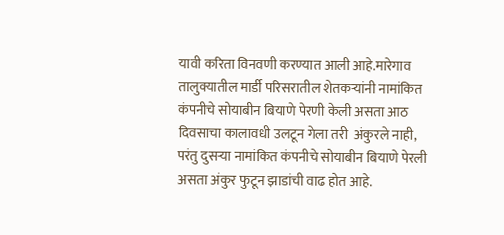यावी करिता विनवणी करण्यात आली आहे.मारेगाव तालुक्यातील मार्डी परिसरातील शेतकऱ्यांनी नामांकित कंपनीचे सोयाबीन बियाणे पेरणी केली असता आठ दिवसाचा कालावधी उलटून गेला तरी  अंकुरले नाही, परंतु दुसऱ्या नामांकित कंपनीचे सोयाबीन बियाणे पेरली असता अंकुर फुटून झाडांची वाढ होत आहे.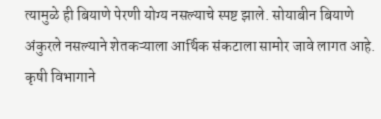त्यामुळे ही बियाणे पेरणी योग्य नसल्याचे स्पष्ट झाले. सोयाबीन बियाणे अंकुरले नसल्याने शेतकऱ्याला आर्थिक संकटाला सामोर जावे लागत आहे. कृषी विभागाने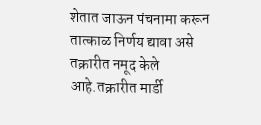शेतात जाऊन पंचनामा करून तात्काळ निर्णय द्यावा असे तक्रारीत नमूद केले आहे.तक्रारीत मार्डी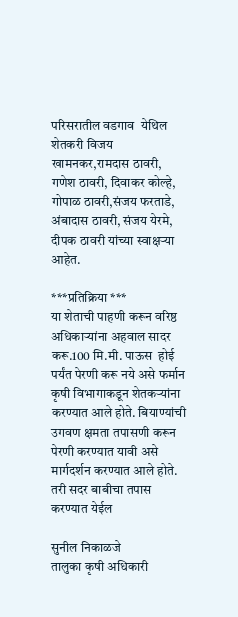परिसरातील वडगाव  येथिल शेतकरी विजय खामनकर,रामदास ठावरी, गणेश ठावरी, दिवाकर कोल्हे, गोपाळ ठावरी,संजय फरताडे, अंबादास ठावरी, संजय येरमे, दीपक ठावरी यांच्या स्वाक्षऱ्या आहेत.

***प्रतिक्रिया ***
या शेताची पाहणी करून वरिष्ठ अधिकाऱ्यांना अहवाल सादर करू.100 मि.मी. पाऊस  होई पर्यंत पेरणी करू नये असे फर्मान कृषी विभागाकडून शेतकऱ्यांना करण्यात आले होते. बियाण्यांची उगवण क्षमता तपासणी करून पेरणी करण्यात यावी असे मार्गदर्शन करण्यात आले होते. तरी सदर बाबीचा तपास करण्यात येईल

सुनील निकाळजे
तालुका कृषी अधिकारी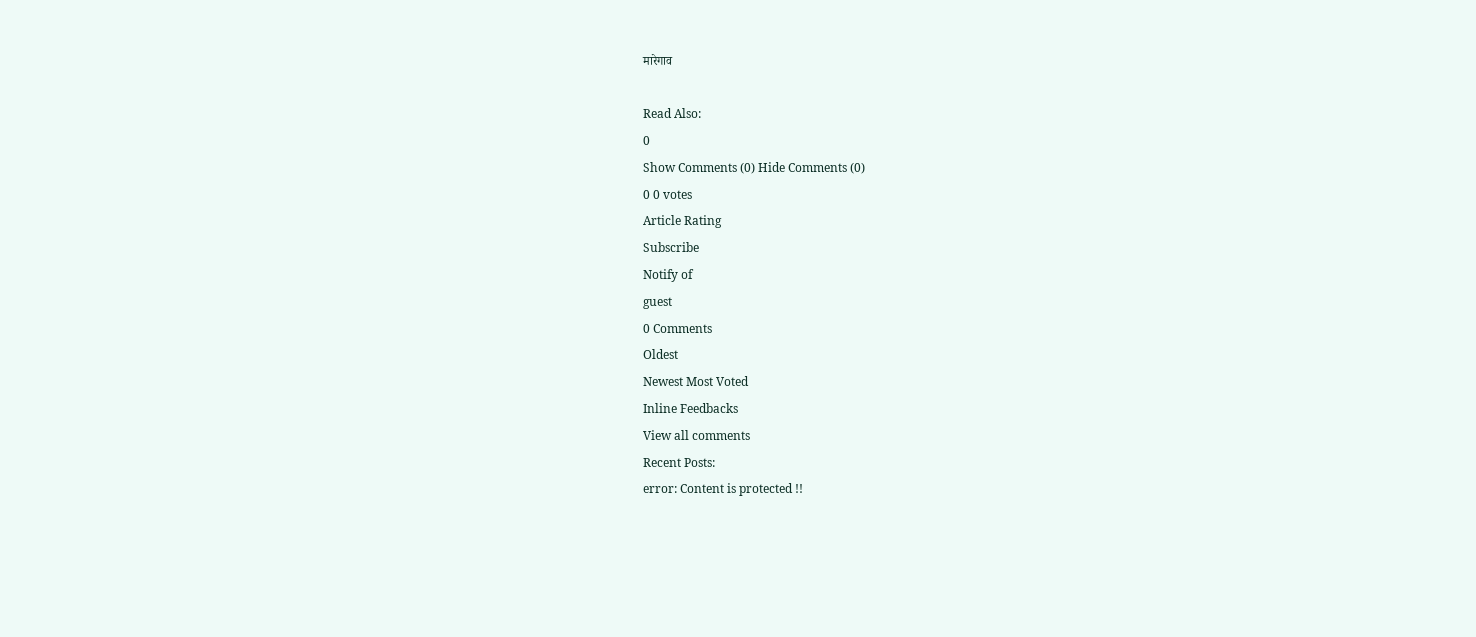मारेगाव

Read Also:
0
Show Comments (0) Hide Comments (0)
0 0 votes
Article Rating
Subscribe
Notify of
guest
0 Comments
Oldest
Newest Most Voted
Inline Feedbacks
View all comments
Recent Posts:
error: Content is protected !!